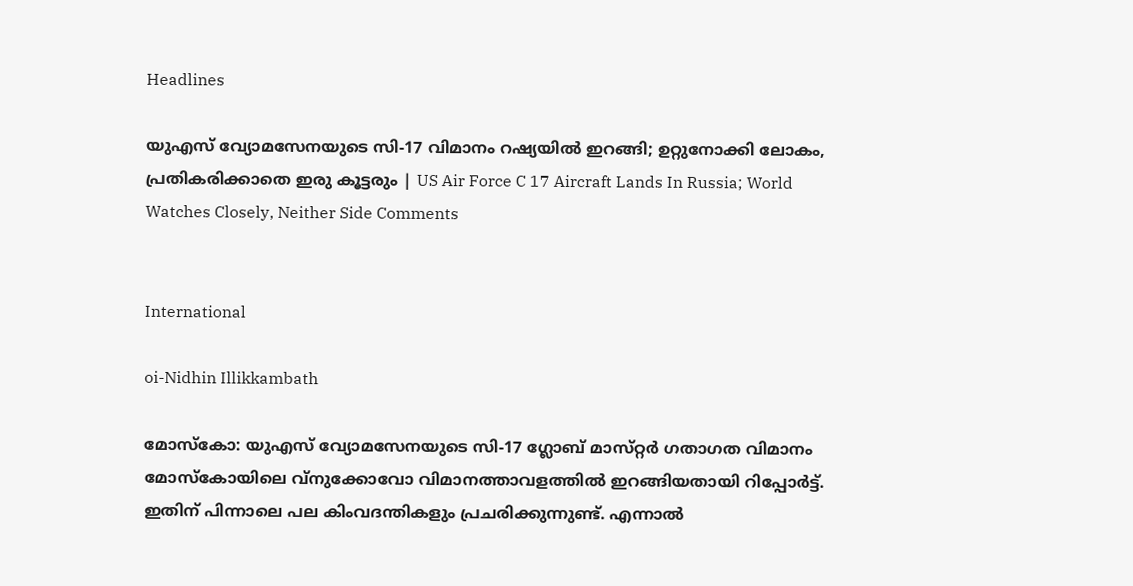Headlines

യുഎസ് വ്യോമസേനയുടെ സി-17 വിമാനം റഷ്യയിൽ ഇറങ്ങി; ഉറ്റുനോക്കി ലോകം, പ്രതികരിക്കാതെ ഇരു കൂട്ടരും | US Air Force C 17 Aircraft Lands In Russia; World Watches Closely, Neither Side Comments


International

oi-Nidhin Illikkambath

മോസ്കോ: യുഎസ് വ്യോമസേനയുടെ സി-17 ഗ്ലോബ് മാസ്‌റ്റർ ഗതാഗത വിമാനം മോസ്കോയിലെ വ്നുക്കോവോ വിമാനത്താവളത്തിൽ ഇറങ്ങിയതായി റിപ്പോർട്ട്. ഇതിന് പിന്നാലെ പല കിംവദന്തികളും പ്രചരിക്കുന്നുണ്ട്. എന്നാൽ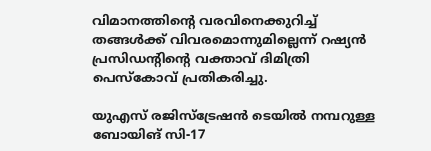വിമാനത്തിന്റെ വരവിനെക്കുറിച്ച് തങ്ങൾക്ക് വിവരമൊന്നുമില്ലെന്ന് റഷ്യൻ പ്രസിഡന്റിന്റെ വക്താവ് ദിമിത്രി പെസ്കോവ് പ്രതികരിച്ചു.

യുഎസ് രജിസ്ട്രേഷൻ ടെയിൽ നമ്പറുള്ള ബോയിങ് സി-17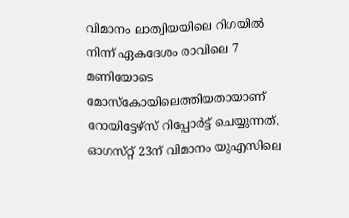വിമാനം ലാത്വിയയിലെ റിഗയിൽ നിന്ന് ഏകദേശം രാവിലെ 7 മണിയോടെ മോസ്കോയിലെത്തിയതായാണ് റോയിട്ടേഴ്‌സ് റിപ്പോർട്ട് ചെയ്യുന്നത്. ഓഗസ്‌റ്റ് 23ന് വിമാനം യുഎസിലെ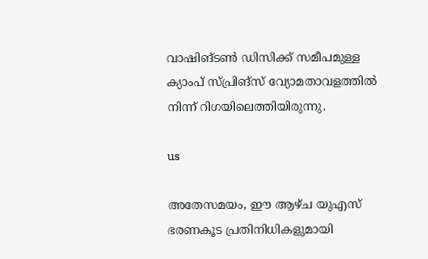വാഷിങ്ടൺ ഡിസിക്ക് സമീപമുള്ള ക്യാംപ് സ്പ്രിങ്സ് വ്യോമതാവളത്തിൽ നിന്ന് റിഗയിലെത്തിയിരുന്നു.

us

അതേസമയം, ഈ ആഴ്‌ച യുഎസ് ഭരണകൂട പ്രതിനിധികളുമായി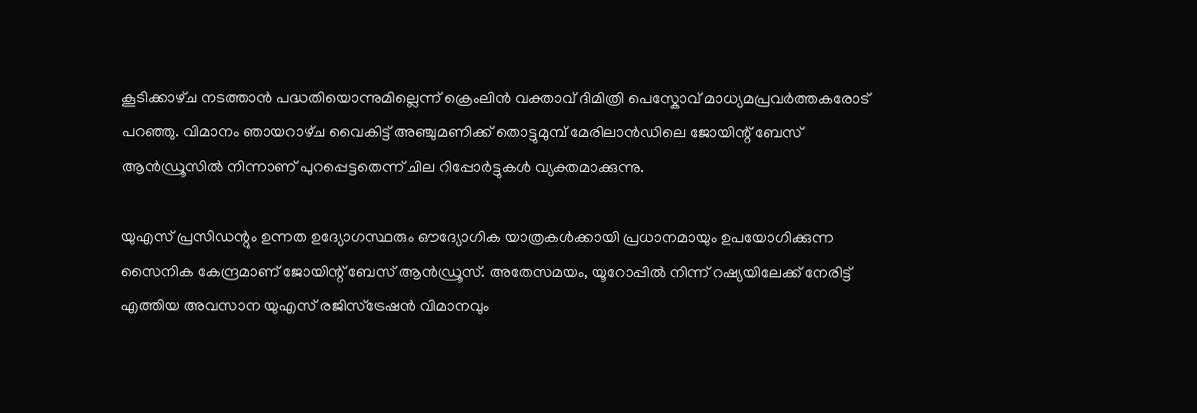കൂടിക്കാഴ്‌ച നടത്താൻ പദ്ധതിയൊന്നുമില്ലെന്ന് ക്രെംലിൻ വക്താവ് ദിമിത്രി പെസ്കോവ് മാധ്യമപ്രവർത്തകരോട് പറഞ്ഞു. വിമാനം ഞായറാഴ്‌ച വൈകിട്ട് അഞ്ചുമണിക്ക് തൊട്ടുമുമ്പ് മേരിലാൻഡിലെ ജോയിന്റ് ബേസ് ആൻഡ്രൂസിൽ നിന്നാണ് പുറപ്പെട്ടതെന്ന് ചില റിപ്പോർട്ടുകൾ വ്യക്തമാക്കുന്നു.

യുഎസ് പ്രസിഡന്റും ഉന്നത ഉദ്യോഗസ്ഥരും ഔദ്യോഗിക യാത്രകൾക്കായി പ്രധാനമായും ഉപയോഗിക്കുന്ന സൈനിക കേന്ദ്രമാണ് ജോയിന്റ് ബേസ് ആൻഡ്രൂസ്. അതേസമയം, യൂറോപ്പിൽ നിന്ന് റഷ്യയിലേക്ക് നേരിട്ട് എത്തിയ അവസാന യുഎസ് രജിസ്ട്രേഷൻ വിമാനവും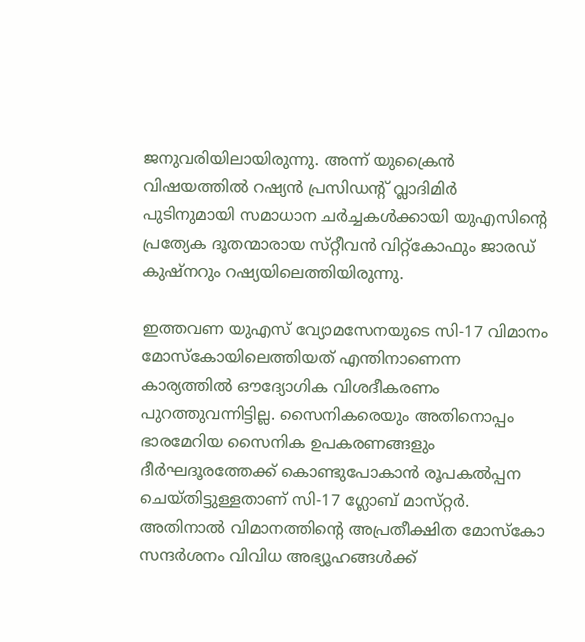ജനുവരിയിലായിരുന്നു. അന്ന് യുക്രൈൻ വിഷയത്തിൽ റഷ്യൻ പ്രസിഡന്റ് വ്ലാദിമിർ പുടിനുമായി സമാധാന ചർച്ചകൾക്കായി യുഎസിന്റെ പ്രത്യേക ദൂതന്മാരായ സ്‌റ്റീവൻ വിറ്റ്കോഫും ജാരഡ് കുഷ്‌നറും റഷ്യയിലെത്തിയിരുന്നു.

ഇത്തവണ യുഎസ് വ്യോമസേനയുടെ സി-17 വിമാനം മോസ്കോയിലെത്തിയത് എന്തിനാണെന്ന കാര്യത്തിൽ ഔദ്യോഗിക വിശദീകരണം പുറത്തുവന്നിട്ടില്ല. സൈനികരെയും അതിനൊപ്പം ഭാരമേറിയ സൈനിക ഉപകരണങ്ങളും ദീർഘദൂരത്തേക്ക് കൊണ്ടുപോകാൻ രൂപകൽപ്പന ചെയ്‌തിട്ടുള്ളതാണ് സി-17 ഗ്ലോബ് മാസ്‌റ്റർ. അതിനാൽ വിമാനത്തിന്റെ അപ്രതീക്ഷിത മോസ്കോ സന്ദർശനം വിവിധ അഭ്യൂഹങ്ങൾക്ക്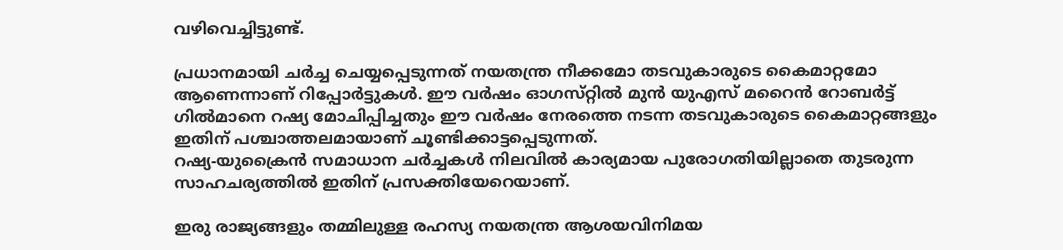വഴിവെച്ചിട്ടുണ്ട്.

പ്രധാനമായി ചർച്ച ചെയ്യപ്പെടുന്നത് നയതന്ത്ര നീക്കമോ തടവുകാരുടെ കൈമാറ്റമോ ആണെന്നാണ് റിപ്പോർട്ടുകൾ. ഈ വർഷം ഓഗസ്‌റ്റിൽ മുൻ യുഎസ് മറൈൻ റോബർട്ട് ഗിൽമാനെ റഷ്യ മോചിപ്പിച്ചതും ഈ വർഷം നേരത്തെ നടന്ന തടവുകാരുടെ കൈമാറ്റങ്ങളും ഇതിന് പശ്ചാത്തലമായാണ് ചൂണ്ടിക്കാട്ടപ്പെടുന്നത്.
റഷ്യ-യുക്രൈൻ സമാധാന ചർച്ചകൾ നിലവിൽ കാര്യമായ പുരോഗതിയില്ലാതെ തുടരുന്ന സാഹചര്യത്തിൽ ഇതിന് പ്രസക്തിയേറെയാണ്.

ഇരു രാജ്യങ്ങളും തമ്മിലുള്ള രഹസ്യ നയതന്ത്ര ആശയവിനിമയ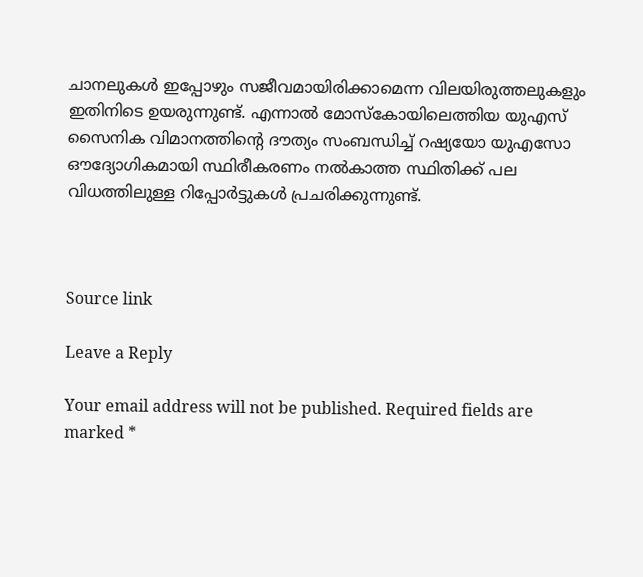ചാനലുകൾ ഇപ്പോഴും സജീവമായിരിക്കാമെന്ന വിലയിരുത്തലുകളും ഇതിനിടെ ഉയരുന്നുണ്ട്. എന്നാൽ മോസ്കോയിലെത്തിയ യുഎസ് സൈനിക വിമാനത്തിന്റെ ദൗത്യം സംബന്ധിച്ച് റഷ്യയോ യുഎസോ ഔദ്യോഗികമായി സ്ഥിരീകരണം നൽകാത്ത സ്ഥിതിക്ക് പല വിധത്തിലുള്ള റിപ്പോർട്ടുകൾ പ്രചരിക്കുന്നുണ്ട്.



Source link

Leave a Reply

Your email address will not be published. Required fields are marked *